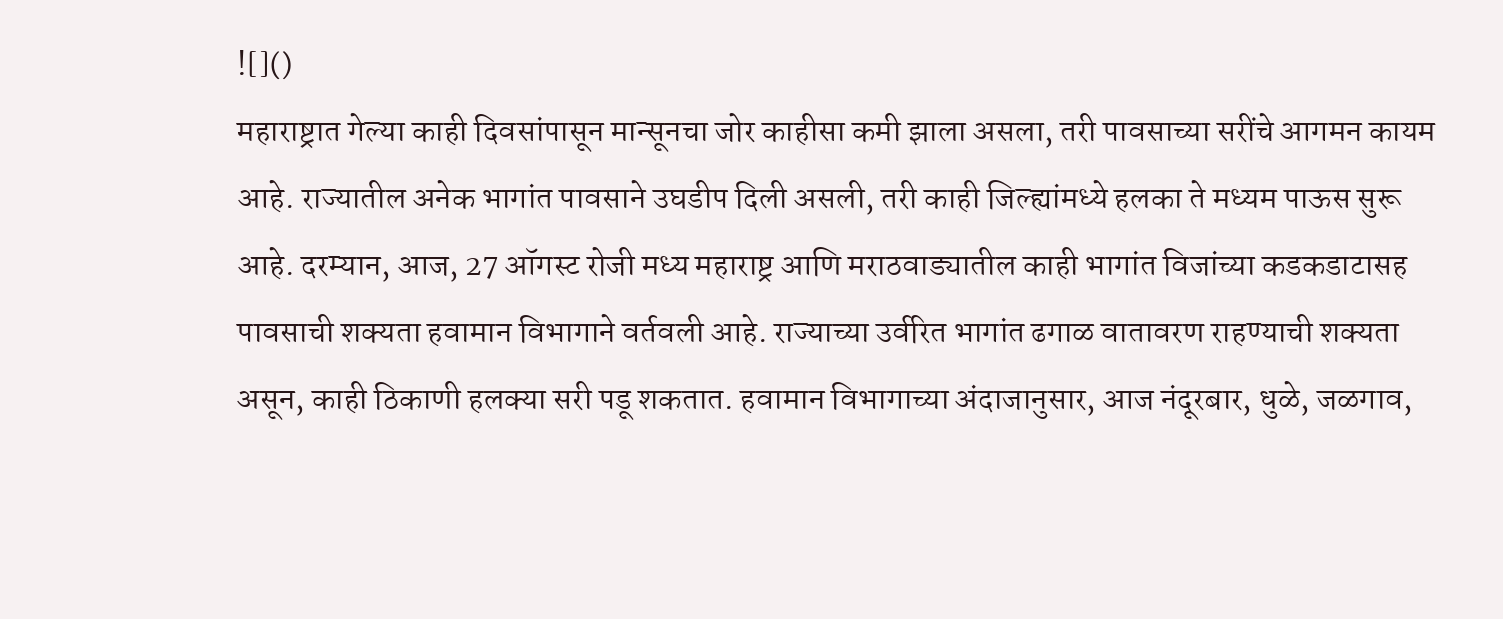![]()
महाराष्ट्रात गेल्या काही दिवसांपासून मान्सूनचा जोर काहीसा कमी झाला असला, तरी पावसाच्या सरींचे आगमन कायम आहे. राज्यातील अनेक भागांत पावसाने उघडीप दिली असली, तरी काही जिल्ह्यांमध्ये हलका ते मध्यम पाऊस सुरू आहे. दरम्यान, आज, 27 ऑगस्ट रोजी मध्य महाराष्ट्र आणि मराठवाड्यातील काही भागांत विजांच्या कडकडाटासह पावसाची शक्यता हवामान विभागाने वर्तवली आहे. राज्याच्या उर्वरित भागांत ढगाळ वातावरण राहण्याची शक्यता असून, काही ठिकाणी हलक्या सरी पडू शकतात. हवामान विभागाच्या अंदाजानुसार, आज नंदूरबार, धुळे, जळगाव,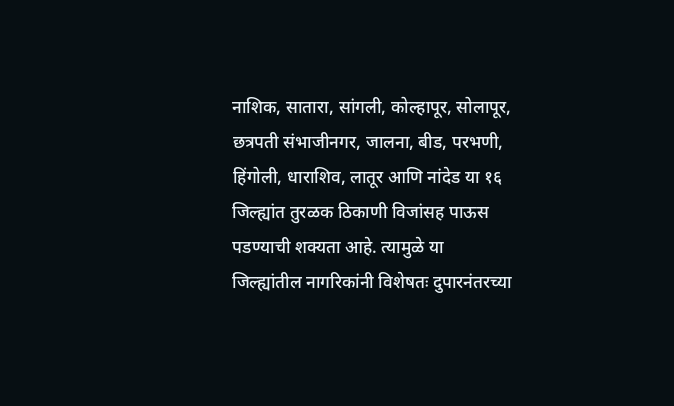नाशिक, सातारा, सांगली, कोल्हापूर, सोलापूर, छत्रपती संभाजीनगर, जालना, बीड, परभणी, हिंगोली, धाराशिव, लातूर आणि नांदेड या १६ जिल्ह्यांत तुरळक ठिकाणी विजांसह पाऊस पडण्याची शक्यता आहे. त्यामुळे या जिल्ह्यांतील नागरिकांनी विशेषतः दुपारनंतरच्या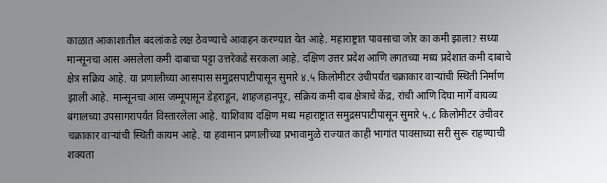काळात आकाशातील बदलांकडे लक्ष ठेवण्याचे आवाहन करण्यात येत आहे. महाराष्ट्रात पावसाचा जोर का कमी झाला? सध्या मान्सूनचा आस असलेला कमी दाबाचा पट्टा उत्तरेकडे सरकला आहे. दक्षिण उत्तर प्रदेश आणि लगतच्या मध्य प्रदेशात कमी दाबाचे क्षेत्र सक्रिय आहे. या प्रणालीच्या आसपास समुद्रसपाटीपासून सुमारे ४.५ किलोमीटर उंचीपर्यंत चक्राकार वाऱ्यांची स्थिती निर्माण झाली आहे. मान्सूनचा आस जम्मूपासून डेहराडून, शाहजहानपूर, सक्रिय कमी दाब क्षेत्राचे केंद्र, रांची आणि दिघा मार्गे वायव्य बंगालच्या उपसागरापर्यंत विस्तारलेला आहे. याशिवाय दक्षिण मध्य महाराष्ट्रात समुद्रसपाटीपासून सुमारे ५.८ किलोमीटर उंचीवर चक्राकार वाऱ्यांची स्थिती कायम आहे. या हवामान प्रणालींच्या प्रभावामुळे राज्यात काही भागांत पावसाच्या सरी सुरू राहण्याची शक्यता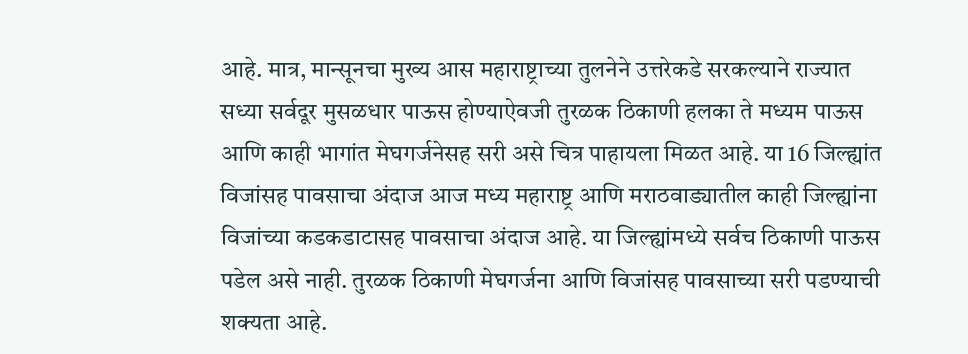आहे. मात्र, मान्सूनचा मुख्य आस महाराष्ट्राच्या तुलनेने उत्तरेकडे सरकल्याने राज्यात सध्या सर्वदूर मुसळधार पाऊस होण्याऐवजी तुरळक ठिकाणी हलका ते मध्यम पाऊस आणि काही भागांत मेघगर्जनेसह सरी असे चित्र पाहायला मिळत आहे. या 16 जिल्ह्यांत विजांसह पावसाचा अंदाज आज मध्य महाराष्ट्र आणि मराठवाड्यातील काही जिल्ह्यांना विजांच्या कडकडाटासह पावसाचा अंदाज आहे. या जिल्ह्यांमध्ये सर्वच ठिकाणी पाऊस पडेल असे नाही. तुरळक ठिकाणी मेघगर्जना आणि विजांसह पावसाच्या सरी पडण्याची शक्यता आहे.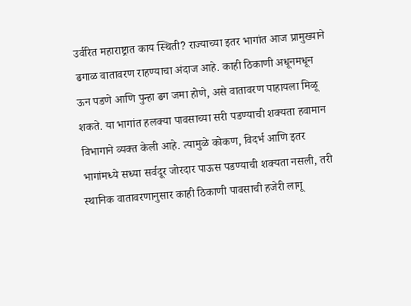उर्वरित महाराष्ट्रात काय स्थिती? राज्याच्या इतर भागांत आज प्रामुख्याने ढगाळ वातावरण राहण्याचा अंदाज आहे. काही ठिकाणी अधूनमधून ऊन पडणे आणि पुन्हा ढग जमा होणे, असे वातावरण पाहायला मिळू शकते. या भागांत हलक्या पावसाच्या सरी पडण्याची शक्यता हवामान विभागाने व्यक्त केली आहे. त्यामुळे कोकण, विदर्भ आणि इतर भागांमध्ये सध्या सर्वदूर जोरदार पाऊस पडण्याची शक्यता नसली, तरी स्थानिक वातावरणानुसार काही ठिकाणी पावसाची हजेरी लागू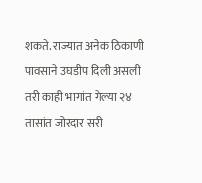शकते. राज्यात अनेक ठिकाणी पावसाने उघडीप दिली असली तरी काही भागांत गेल्या २४ तासांत जोरदार सरी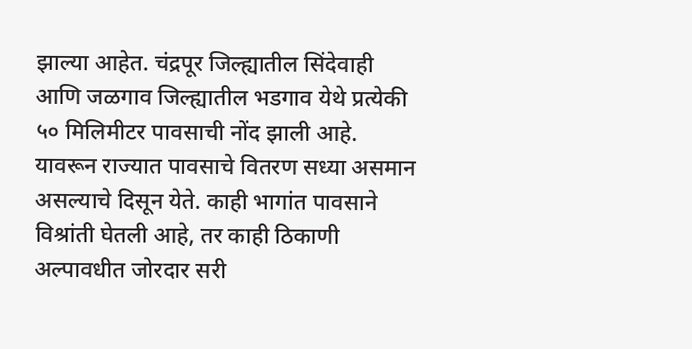झाल्या आहेत. चंद्रपूर जिल्ह्यातील सिंदेवाही आणि जळगाव जिल्ह्यातील भडगाव येथे प्रत्येकी ५० मिलिमीटर पावसाची नोंद झाली आहे. यावरून राज्यात पावसाचे वितरण सध्या असमान असल्याचे दिसून येते. काही भागांत पावसाने विश्रांती घेतली आहे, तर काही ठिकाणी अल्पावधीत जोरदार सरी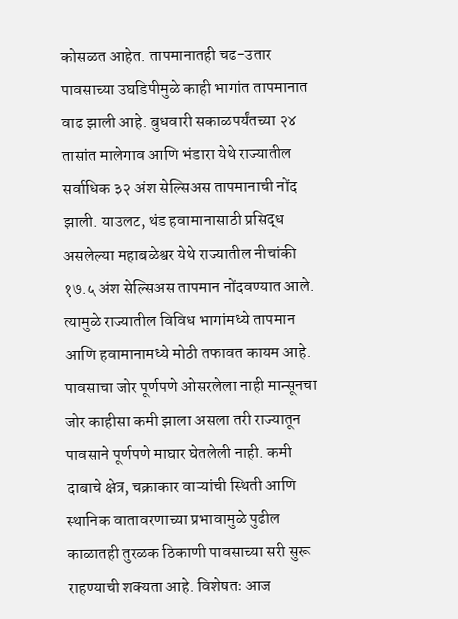कोसळत आहेत. तापमानातही चढ-उतार पावसाच्या उघडिपीमुळे काही भागांत तापमानात वाढ झाली आहे. बुधवारी सकाळपर्यंतच्या २४ तासांत मालेगाव आणि भंडारा येथे राज्यातील सर्वाधिक ३२ अंश सेल्सिअस तापमानाची नोंद झाली. याउलट, थंड हवामानासाठी प्रसिद्ध असलेल्या महाबळेश्वर येथे राज्यातील नीचांकी १७.५ अंश सेल्सिअस तापमान नोंदवण्यात आले. त्यामुळे राज्यातील विविध भागांमध्ये तापमान आणि हवामानामध्ये मोठी तफावत कायम आहे. पावसाचा जोर पूर्णपणे ओसरलेला नाही मान्सूनचा जोर काहीसा कमी झाला असला तरी राज्यातून पावसाने पूर्णपणे माघार घेतलेली नाही. कमी दाबाचे क्षेत्र, चक्राकार वाऱ्यांची स्थिती आणि स्थानिक वातावरणाच्या प्रभावामुळे पुढील काळातही तुरळक ठिकाणी पावसाच्या सरी सुरू राहण्याची शक्यता आहे. विशेषतः आज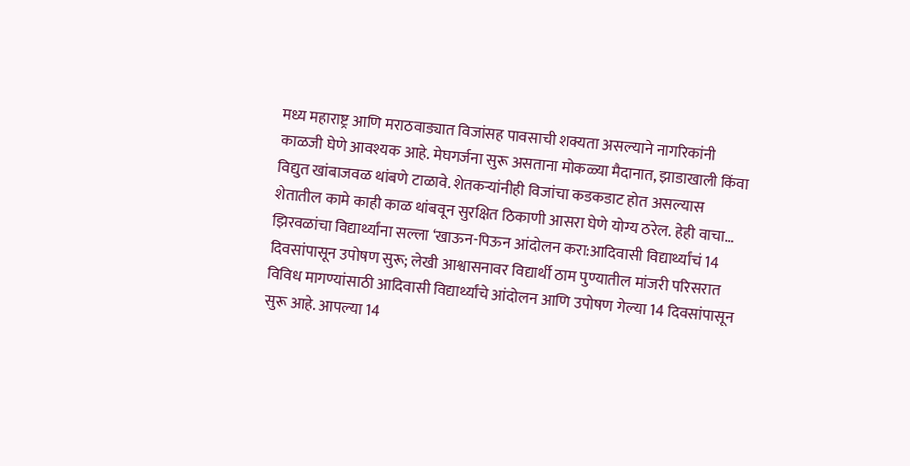मध्य महाराष्ट्र आणि मराठवाड्यात विजांसह पावसाची शक्यता असल्याने नागरिकांनी काळजी घेणे आवश्यक आहे. मेघगर्जना सुरू असताना मोकळ्या मैदानात, झाडाखाली किंवा विद्युत खांबाजवळ थांबणे टाळावे. शेतकऱ्यांनीही विजांचा कडकडाट होत असल्यास शेतातील कामे काही काळ थांबवून सुरक्षित ठिकाणी आसरा घेणे योग्य ठरेल. हेही वाचा… झिरवळांचा विद्यार्थ्यांना सल्ला ‘खाऊन-पिऊन आंदोलन करा:आदिवासी विद्यार्थ्यांचं 14 दिवसांपासून उपोषण सुरू; लेखी आश्वासनावर विद्यार्थी ठाम पुण्यातील मांजरी परिसरात विविध मागण्यांसाठी आदिवासी विद्यार्थ्यांचे आंदोलन आणि उपोषण गेल्या 14 दिवसांपासून सुरू आहे. आपल्या 14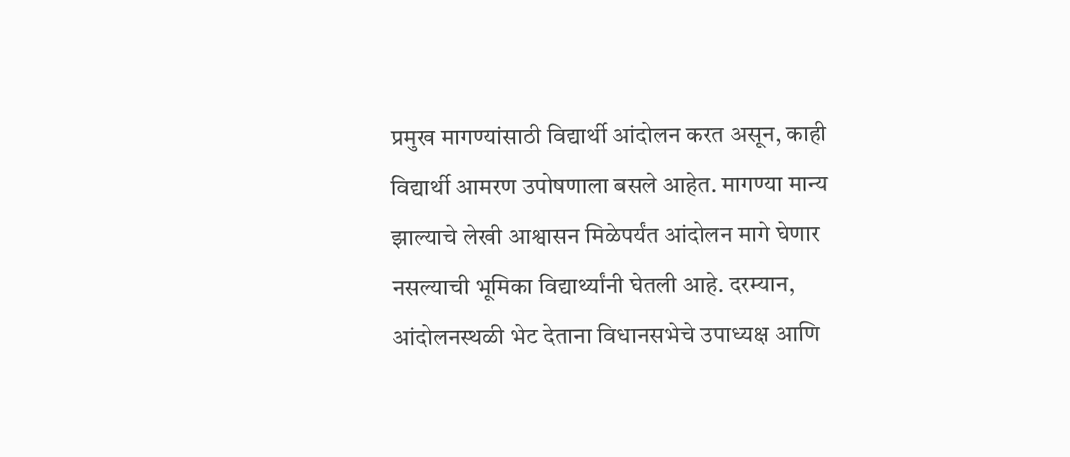प्रमुख मागण्यांसाठी विद्यार्थी आंदोलन करत असून, काही विद्यार्थी आमरण उपोषणाला बसले आहेत. मागण्या मान्य झाल्याचे लेखी आश्वासन मिळेपर्यंत आंदोलन मागे घेणार नसल्याची भूमिका विद्यार्थ्यांनी घेतली आहे. दरम्यान, आंदोलनस्थळी भेट देताना विधानसभेचे उपाध्यक्ष आणि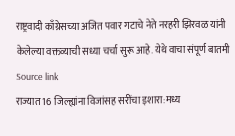राष्ट्रवादी काँग्रेसच्या अजित पवार गटाचे नेते नरहरी झिरवळ यांनी केलेल्या वक्तव्याची सध्या चर्चा सुरू आहे. येथे वाचा संपूर्ण बातमी
Source link
राज्यात 16 जिल्ह्यांना विजांसह सरींचा इशारा:मध्य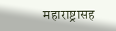महाराष्ट्रासह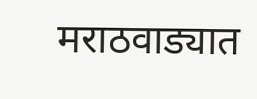मराठवाड्यात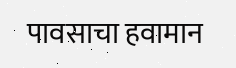पावसाचा हवामान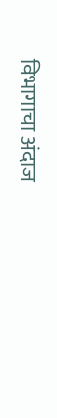विभागाचा अंदाज